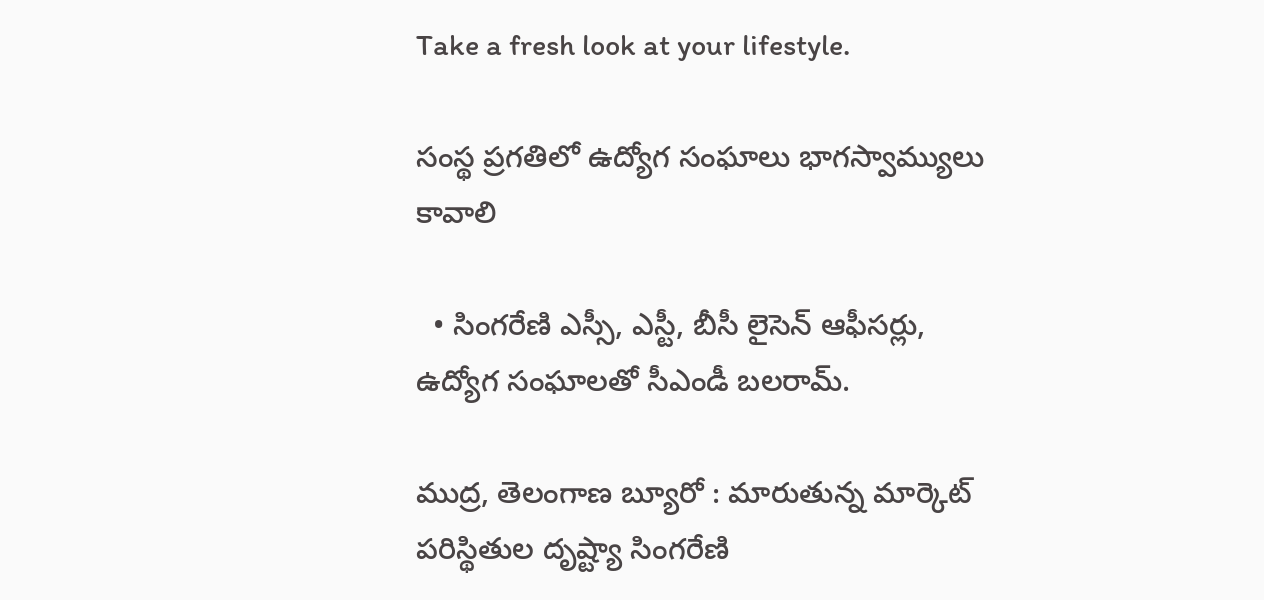Take a fresh look at your lifestyle.

సంస్థ ప్రగతిలో ఉద్యోగ సంఘాలు భాగస్వామ్యులు కావాలి

  • సింగరేణి ఎస్సీ, ఎస్టీ, బీసీ లైసెన్ ఆఫీసర్లు, ఉద్యోగ సంఘాలతో సీఎండీ బలరామ్.

ముద్ర, తెలంగాణ బ్యూరో : మారుతున్న మార్కెట్ పరిస్థితుల దృష్ట్యా సింగరేణి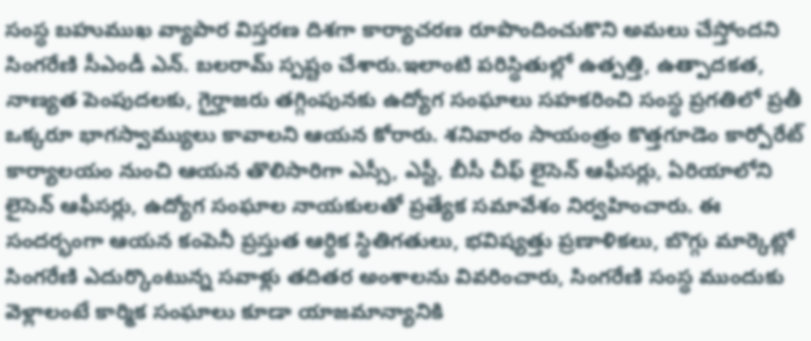సంస్థ బహుముఖ వ్యాపార విస్తరణ దిశగా కార్యాచరణ రూపొందించుకొని అమలు చేస్తోందని సింగరేణి సీఎండీ ఎన్. బలరామ్ స్పష్టం చేశారు.ఇలాంటి పరిస్థితుల్లో ఉత్పత్తి, ఉత్పాదకత, నాణ్యత పెంపుదలకు, గైర్హాజరు తగ్గింపునకు ఉద్యోగ సంఘాలు సహకరించి సంస్థ ప్రగతిలో ప్రతీ ఒక్కరూ భాగస్వామ్యులు కావాలని ఆయన కోరారు. శనివారం సాయంత్రం కొత్తగూడెం కార్పోరేట్ కార్యాలయం నుంచి ఆయన తొలిసారిగా ఎస్సీ, ఎస్టీ, బీసీ చీఫ్ లైసెన్ ఆఫీసర్లు, ఏరియాలోని లైసెన్ ఆఫీసర్లు, ఉద్యోగ సంఘాల నాయకులతో ప్రత్యేక సమావేశం నిర్వహించారు. ఈ సందర్భంగా ఆయన కంపెనీ ప్రస్తుత ఆర్థిక స్థితిగతులు, భవిష్యత్తు ప్రణాళికలు, బొగ్గు మార్కెట్లో సింగరేణి ఎదుర్కొంటున్న సవాళ్లు తదితర అంశాలను వివరించారు, సింగరేణి సంస్థ ముందుకు వెళ్లాలంటే కార్మిక సంఘాలు కూడా యాజమాన్యానికి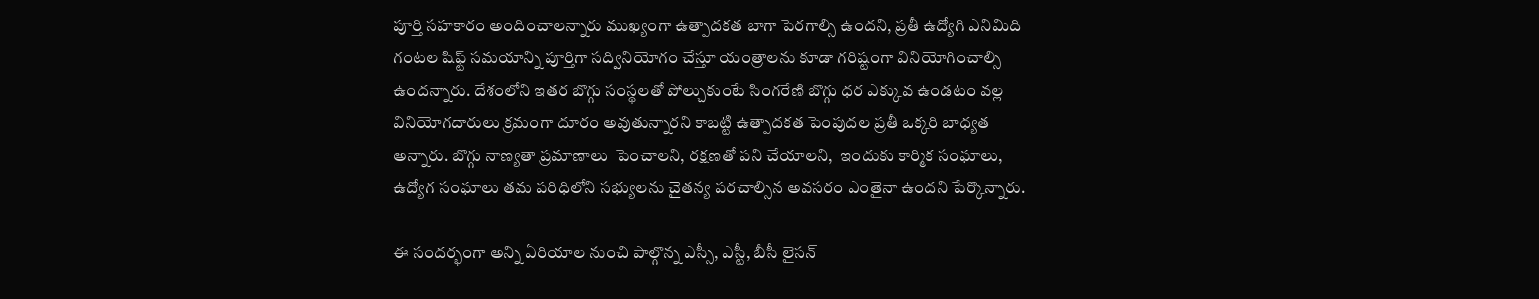పూర్తి సహకారం అందించాలన్నారు ముఖ్యంగా ఉత్పాదకత బాగా పెరగాల్సి ఉందని, ప్రతీ ఉద్యోగి ఎనిమిది గంటల షిఫ్ట్ సమయాన్ని పూర్తిగా సద్వినియోగం చేస్తూ యంత్రాలను కూడా గరిష్టంగా వినియోగించాల్సి ఉందన్నారు. దేశంలోని ఇతర బొగ్గు సంస్థలతో పోల్చుకుంటే సింగరేణి బొగ్గు ధర ఎక్కువ ఉండటం వల్ల వినియోగదారులు క్రమంగా దూరం అవుతున్నారని కాబట్టి ఉత్పాదకత పెంపుదల ప్రతీ ఒక్కరి బాధ్యత అన్నారు. బొగ్గు నాణ్యతా ప్రమాణాలు  పెంచాలని, రక్షణతో పని చేయాలని,  ఇందుకు కార్మిక సంఘాలు, ఉద్యోగ సంఘాలు తమ పరిధిలోని సభ్యులను చైతన్య పరచాల్సిన అవసరం ఎంతైనా ఉందని పేర్కొన్నారు.

ఈ సందర్భంగా అన్ని ఏరియాల నుంచి పాల్గొన్న ఎస్సీ, ఎస్టీ, బీసీ లైసన్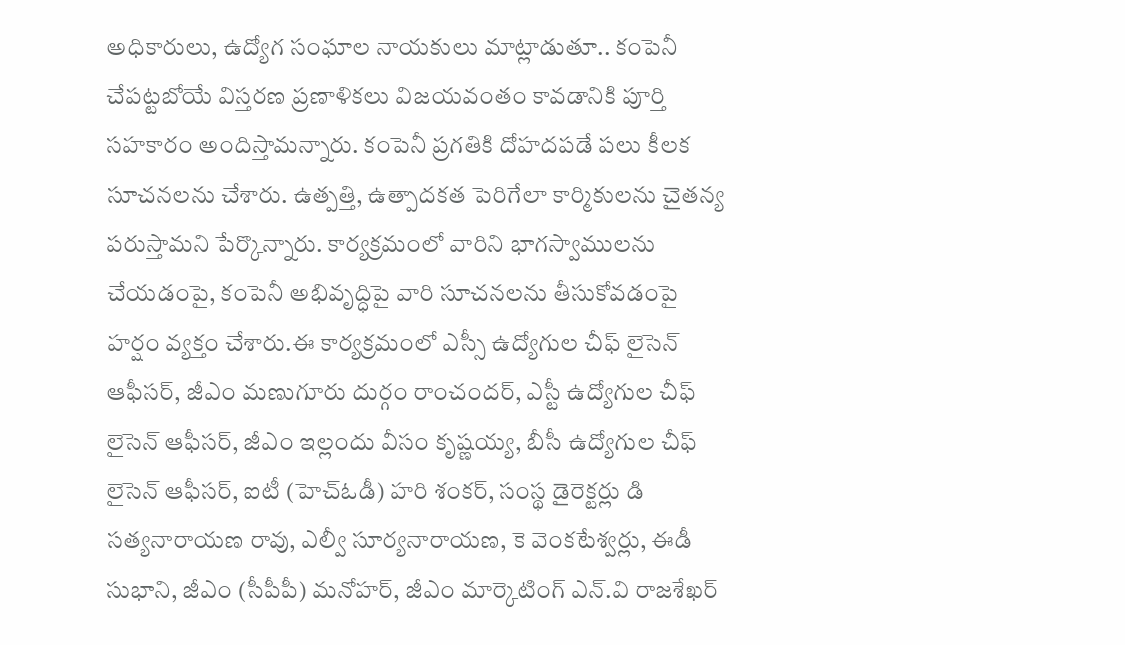అధికారులు, ఉద్యోగ సంఘాల నాయకులు మాట్లాడుతూ.. కంపెనీ చేపట్టబోయే విస్తరణ ప్రణాళికలు విజయవంతం కావడానికి పూర్తి సహకారం అందిస్తామన్నారు. కంపెనీ ప్రగతికి దోహదపడే పలు కీలక సూచనలను చేశారు. ఉత్పత్తి, ఉత్పాదకత పెరిగేలా కార్మికులను చైతన్య పరుస్తామని పేర్కొన్నారు. కార్యక్రమంలో వారిని భాగస్వాములను చేయడంపై, కంపెనీ అభివృద్ధిపై వారి సూచనలను తీసుకోవడంపై హర్షం వ్యక్తం చేశారు.ఈ కార్యక్రమంలో ఎస్సీ ఉద్యోగుల చీఫ్ లైసెన్ ఆఫీసర్, జీఎం మణుగూరు దుర్గం రాంచందర్, ఎస్టీ ఉద్యోగుల చీఫ్ లైసెన్ ఆఫీసర్, జీఎం ఇల్లందు వీసం కృష్ణయ్య, బీసీ ఉద్యోగుల చీఫ్ లైసెన్ ఆఫీసర్, ఐటీ (హెచ్ఓడీ) హరి శంకర్, సంస్థ డైరెక్టర్లు డి సత్యనారాయణ రావు, ఎల్వీ సూర్యనారాయణ, కె వెంకటేశ్వర్లు, ఈడీ  సుభాని, జీఎం (సీపీపీ) మనోహర్, జీఎం మార్కెటింగ్ ఎన్.వి రాజశేఖర్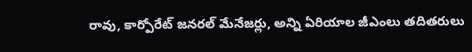రావు, కార్పోరేట్ జనరల్ మేనేజర్లు, అన్ని ఏరియాల జీఎంలు తదితరులు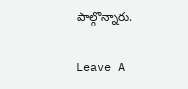పాల్గొన్నారు.

Leave A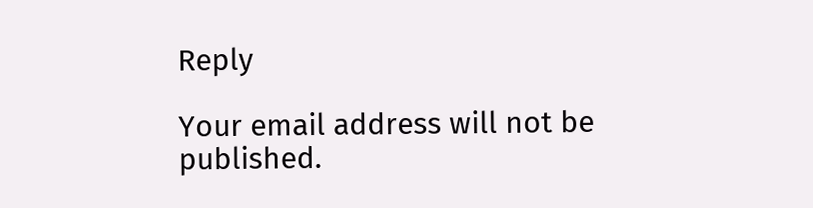Reply

Your email address will not be published.